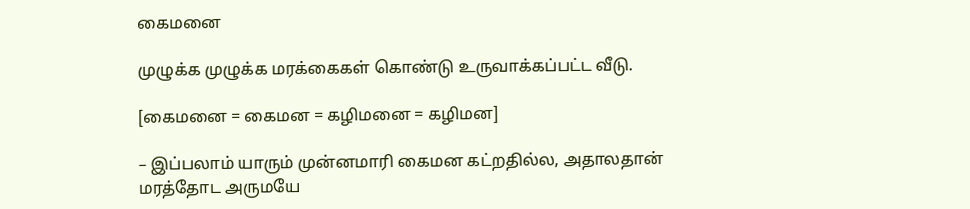கைமனை

முழுக்க முழுக்க மரக்கைகள் கொண்டு உருவாக்கப்பட்ட வீடு.

[கைமனை = கைமன = கழிமனை = கழிமன]

– இப்பலாம் யாரும் முன்னமாரி கைமன கட்றதில்ல, அதாலதான் மரத்தோட அருமயே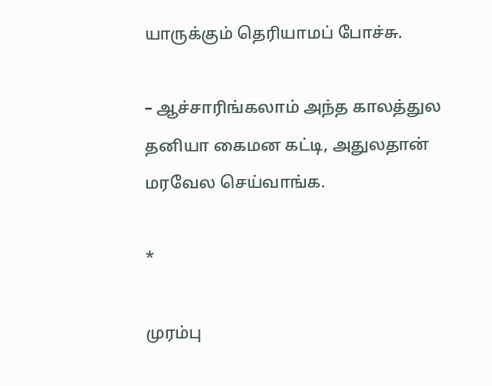யாருக்கும் தெரியாமப் போச்சு.

– ஆச்சாரிங்கலாம் அந்த காலத்துல தனியா கைமன கட்டி, அதுலதான் மரவேல செய்வாங்க.

*

முரம்பு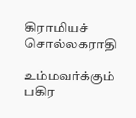கிராமியச் சொல்லகராதி

உம்மவர்க்கும் பகிர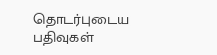தொடர்புடைய பதிவுகள்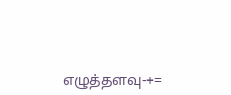எழுத்தளவு-+=